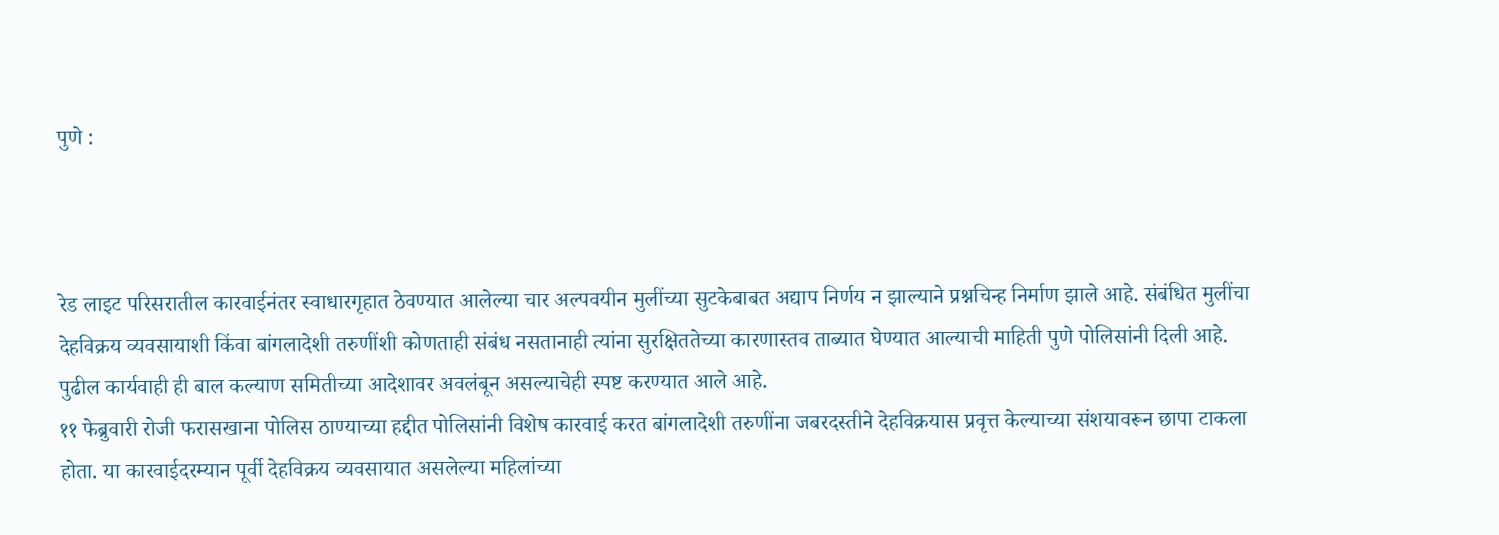पुणे :



रेड लाइट परिसरातील कारवाईनंतर स्वाधारगृहात ठेवण्यात आलेल्या चार अल्पवयीन मुलींच्या सुटकेबाबत अद्याप निर्णय न झाल्याने प्रश्नचिन्ह निर्माण झाले आहे. संबंधित मुलींचा देहविक्रय व्यवसायाशी किंवा बांगलादेशी तरुणींशी कोणताही संबंध नसतानाही त्यांना सुरक्षिततेच्या कारणास्तव ताब्यात घेण्यात आल्याची माहिती पुणे पोलिसांनी दिली आहे. पुढील कार्यवाही ही बाल कल्याण समितीच्या आदेशावर अवलंबून असल्याचेही स्पष्ट करण्यात आले आहे.
११ फेब्रुवारी रोजी फरासखाना पोलिस ठाण्याच्या हद्दीत पोलिसांनी विशेष कारवाई करत बांगलादेशी तरुणींना जबरदस्तीने देहविक्रयास प्रवृत्त केल्याच्या संशयावरून छापा टाकला होता. या कारवाईदरम्यान पूर्वी देहविक्रय व्यवसायात असलेल्या महिलांच्या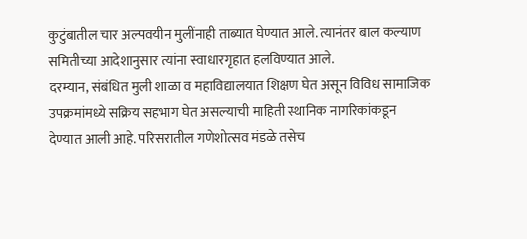कुटुंबातील चार अल्पवयीन मुलींनाही ताब्यात घेण्यात आले. त्यानंतर बाल कल्याण समितीच्या आदेशानुसार त्यांना स्वाधारगृहात हलविण्यात आले.
दरम्यान, संबंधित मुली शाळा व महाविद्यालयात शिक्षण घेत असून विविध सामाजिक उपक्रमांमध्ये सक्रिय सहभाग घेत असल्याची माहिती स्थानिक नागरिकांकडून देण्यात आली आहे. परिसरातील गणेशोत्सव मंडळे तसेच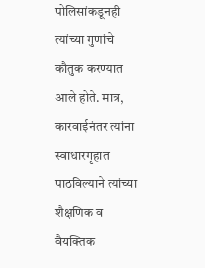पोलिसांकडूनही त्यांच्या गुणांचे कौतुक करण्यात आले होते. मात्र, कारवाईनंतर त्यांना स्वाधारगृहात पाठविल्याने त्यांच्या शैक्षणिक व वैयक्तिक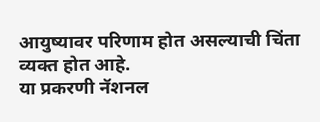आयुष्यावर परिणाम होत असल्याची चिंता व्यक्त होत आहे.
या प्रकरणी नॅशनल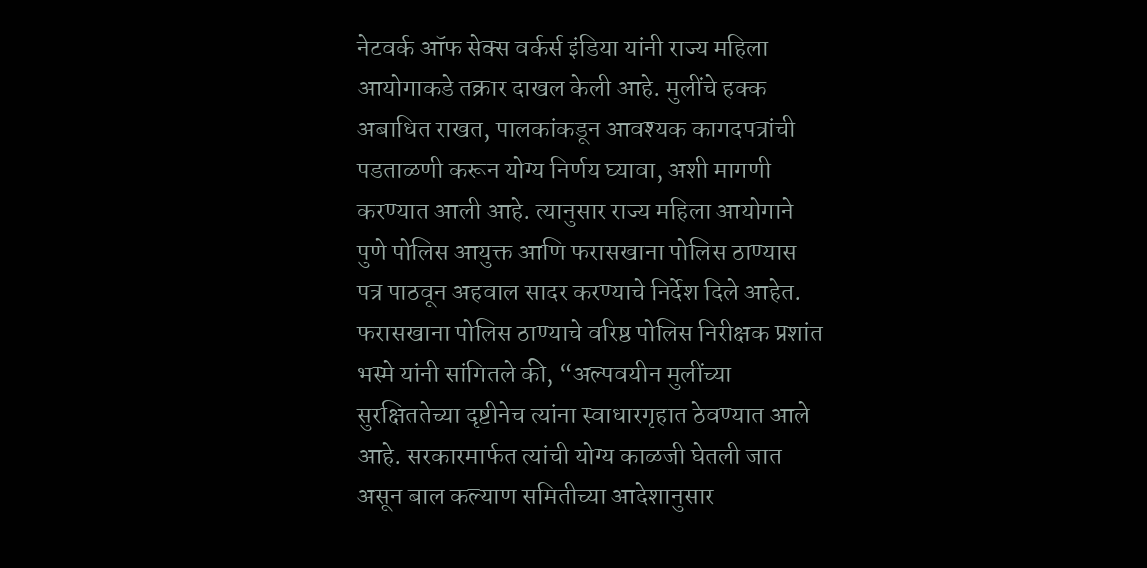नेटवर्क ऑफ सेक्स वर्कर्स इंडिया यांनी राज्य महिला आयोगाकडे तक्रार दाखल केली आहे. मुलींचे हक्क अबाधित राखत, पालकांकडून आवश्यक कागदपत्रांची पडताळणी करून योग्य निर्णय घ्यावा, अशी मागणी करण्यात आली आहे. त्यानुसार राज्य महिला आयोगाने पुणे पोलिस आयुक्त आणि फरासखाना पोलिस ठाण्यास पत्र पाठवून अहवाल सादर करण्याचे निर्देश दिले आहेत.
फरासखाना पोलिस ठाण्याचे वरिष्ठ पोलिस निरीक्षक प्रशांत भस्मे यांनी सांगितले की, “अल्पवयीन मुलींच्या सुरक्षिततेच्या दृष्टीनेच त्यांना स्वाधारगृहात ठेवण्यात आले आहे. सरकारमार्फत त्यांची योग्य काळजी घेतली जात असून बाल कल्याण समितीच्या आदेशानुसार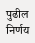पुढील निर्णय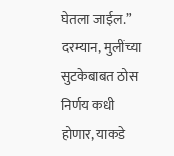घेतला जाईल.”
दरम्यान, मुलींच्या सुटकेबाबत ठोस निर्णय कधी होणार, याकडे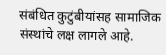संबंधित कुटुंबीयांसह सामाजिक संस्थांचे लक्ष लागले आहे.